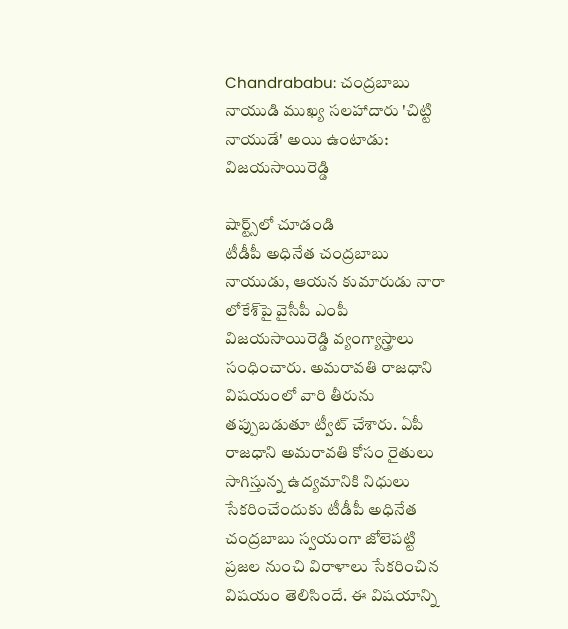Chandrababu: చంద్రబాబు నాయుడి ముఖ్య సలహాదారు 'చిట్టి నాయుడే' అయి ఉంటాడు: విజయసాయిరెడ్డి

షార్ట్స్‌లో చూడండి
టీడీపీ అధినేత చంద్రబాబు నాయుడు, ఆయన కుమారుడు నారా లోకేశ్‌పై వైసీపీ ఎంపీ విజయసాయిరెడ్డి వ్యంగ్యాస్త్రాలు సంధించారు. అమరావతి రాజధాని విషయంలో వారి తీరును తప్పుబడుతూ ట్వీట్ చేశారు. ఏపీ రాజధాని అమరావతి కోసం రైతులు సాగిస్తున్న ఉద్యమానికి నిధులు సేకరించేందుకు టీడీపీ అధినేత చంద్రబాబు స్వయంగా జోలెపట్టి ప్రజల నుంచి విరాళాలు సేకరించిన విషయం తెలిసిందే. ఈ విషయాన్ని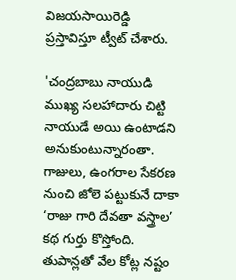విజయసాయిరెడ్డి ప్రస్తావిస్తూ ట్వీట్ చేశారు.

'చంద్రబాబు నాయుడి ముఖ్య సలహాదారు చిట్టి నాయుడే అయి ఉంటాడని అనుకుంటున్నారంతా. గాజులు, ఉంగరాల సేకరణ నుంచి జోలె పట్టుకునే దాకా ‘రాజు గారి దేవతా వస్త్రాల’ కథ గుర్తు కొస్తోంది. తుపాన్లతో వేల కోట్ల నష్టం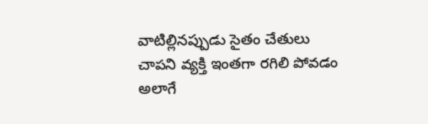వాటిల్లినప్పుడు సైతం చేతులు చాపని వ్యక్తి ఇంతగా రగిలి పోవడం అలాగే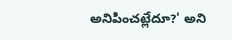అనిపించట్లేదూ?' అని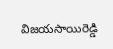విజయసాయిరెడ్డి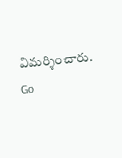విమర్శించారు.
Go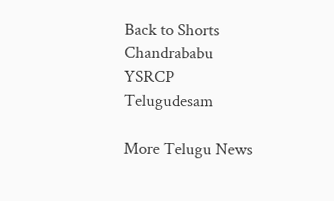Back to Shorts
Chandrababu
YSRCP
Telugudesam

More Telugu News